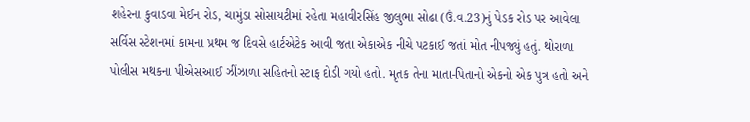શહેરના કુવાડવા મેઈન રોડ, ચામુંડા સોસાયટીમાં રહેતા મહાવીરસિંહ જીલુભા સોઢા (ઉં.વ.23)નું પેડક રોડ પર આવેલા સર્વિસ સ્ટેશનમાં કામના પ્રથમ જ દિવસે હાર્ટએટેક આવી જતા એકાએક નીચે પટકાઈ જતાં મોત નીપજ્યું હતું. થોરાળા પોલીસ મથકના પીએસઆઈ ઝીંઝાળા સહિતનો સ્ટાફ દોડી ગયો હતો. મૃતક તેના માતા-પિતાનો એકનો એક પુત્ર હતો અને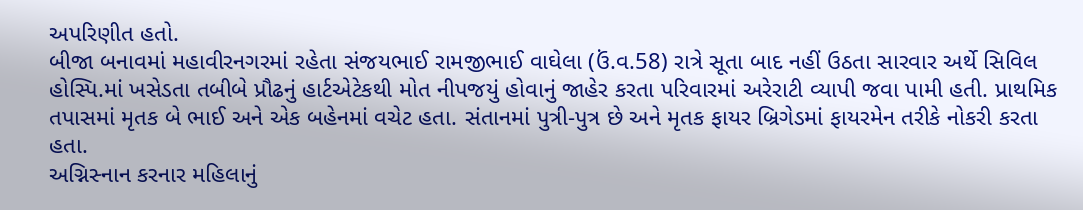અપરિણીત હતો.
બીજા બનાવમાં મહાવીરનગરમાં રહેતા સંજયભાઈ રામજીભાઈ વાઘેલા (ઉં.વ.58) રાત્રે સૂતા બાદ નહીં ઉઠતા સારવાર અર્થે સિવિલ હોસ્પિ.માં ખસેડતા તબીબે પ્રૌઢનું હાર્ટએટેકથી મોત નીપજયું હોવાનું જાહેર કરતા પરિવારમાં અરેરાટી વ્યાપી જવા પામી હતી. પ્રાથમિક તપાસમાં મૃતક બે ભાઈ અને એક બહેનમાં વચેટ હતા. સંતાનમાં પુત્રી-પુત્ર છે અને મૃતક ફાયર બ્રિગેડમાં ફાયરમેન તરીકે નોકરી કરતા હતા.
અગ્નિસ્નાન કરનાર મહિલાનું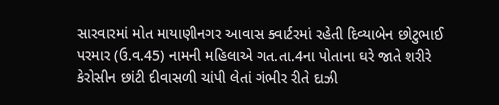સારવારમાં મોત માયાણીનગર આવાસ ક્વાર્ટરમાં રહેતી દિવ્યાબેન છોટુભાઈ પરમાર (ઉ.વ.45) નામની મહિલાએ ગત.તા.4ના પોતાના ઘરે જાતે શરીરે કેરોસીન છાંટી દીવાસળી ચાંપી લેતાં ગંભીર રીતે દાઝી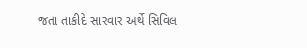જતા તાકીદે સારવાર અર્થે સિવિલ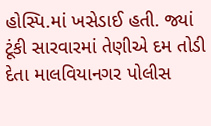હોસ્પિ.માં ખસેડાઈ હતી. જ્યાં ટૂંકી સારવારમાં તેણીએ દમ તોડી દેતા માલવિયાનગર પોલીસ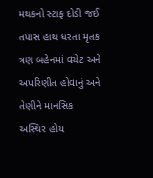મથકનો સ્ટાફ દોડી જઈ તપાસ હાથ ધરતા મૃતક ત્રણ બહેનમાં વચેટ અને અપરિણીત હોવાનું અને તેણીને માનસિક અસ્થિર હોય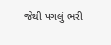જેથી પગલું ભરી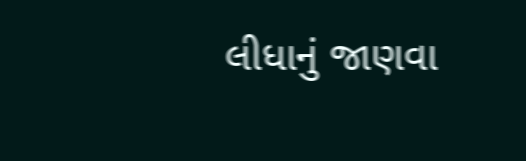લીધાનું જાણવા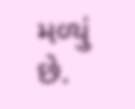મળ્યું છે.